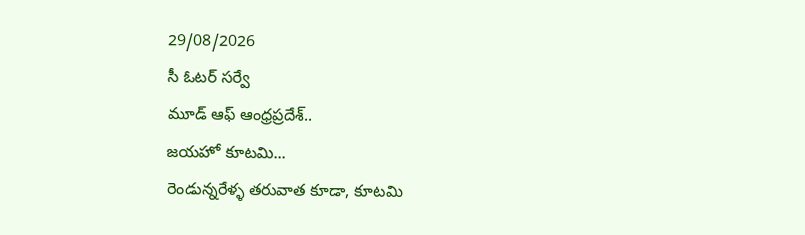29/08/2026
సీ ఓటర్ సర్వే
మూడ్ ఆఫ్ ఆంధ్రప్రదేశ్..
జయహో కూటమి...
రెండున్నరేళ్ళ తరువాత కూడా, కూటమి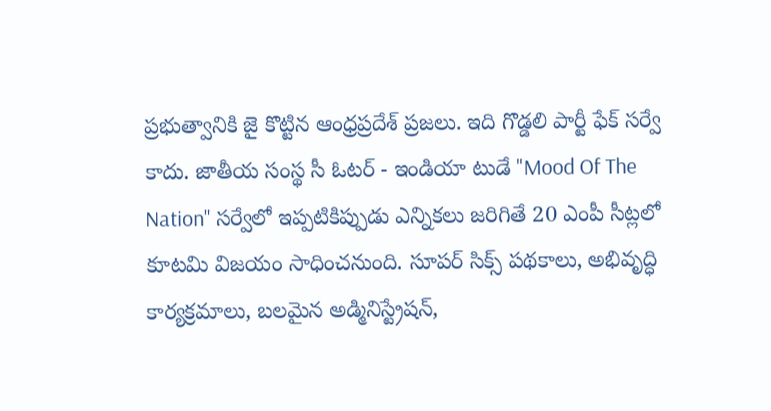ప్రభుత్వానికి జై కొట్టిన ఆంధ్రప్రదేశ్ ప్రజలు. ఇది గొడ్డలి పార్టీ ఫేక్ సర్వే కాదు. జాతీయ సంస్థ సీ ఓటర్ - ఇండియా టుడే "Mood Of The Nation" సర్వేలో ఇప్పటికిప్పుడు ఎన్నికలు జరిగితే 20 ఎంపీ సీట్లలో కూటమి విజయం సాధించనుంది. సూపర్ సిక్స్ పథకాలు, అభివృద్ధి కార్యక్రమాలు, బలమైన అడ్మినిస్ట్రేషన్,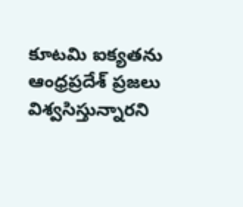కూటమి ఐక్యతను ఆంధ్రప్రదేశ్ ప్రజలు విశ్వసిస్తున్నారని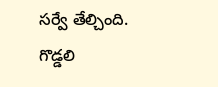సర్వే తేల్చింది.
గొడ్డలి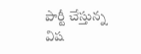పార్టీ చేస్తున్న విష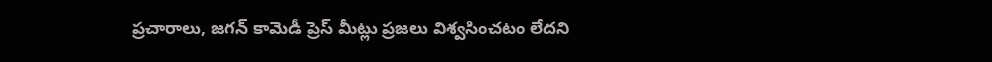ప్రచారాలు, జగన్ కామెడీ ప్రెస్ మీట్లు ప్రజలు విశ్వసించటం లేదని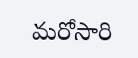మరోసారి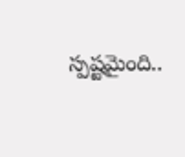స్పష్టమైంది..